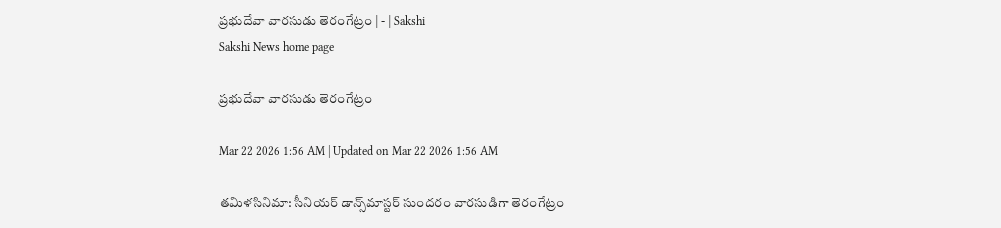ప్రభుదేవా వారసుడు తెరంగేట్రం | - | Sakshi
Sakshi News home page

ప్రభుదేవా వారసుడు తెరంగేట్రం

Mar 22 2026 1:56 AM | Updated on Mar 22 2026 1:56 AM

తమిళసినిమా: సీనియర్‌ డాన్స్‌మాస్టర్‌ సుందరం వారసుడిగా తెరంగేట్రం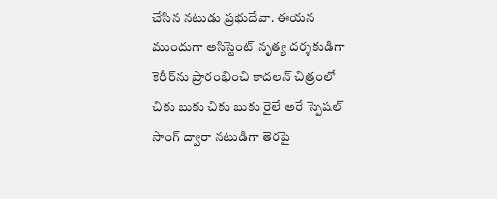చేసిన నటుడు ప్రభుదేవా. ఈయన ముందుగా అసిస్టెంట్‌ నృత్య దర్శకుడిగా కెరీర్‌ను ప్రారంభించి కాదలన్‌ చిత్రంలో చికు బుకు చికు బుకు రైలే అరే స్పెషల్‌ సాంగ్‌ ద్వారా నటుడిగా తెరపై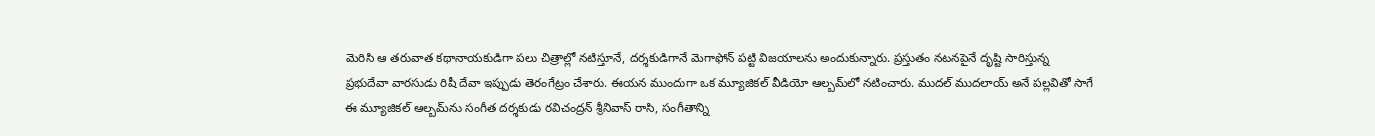మెరిసి ఆ తరువాత కథానాయకుడిగా పలు చిత్రాల్లో నటిస్తూనే, దర్శకుడిగానే మెగాఫోన్‌ పట్టి విజయాలను అందుకున్నారు. ప్రస్తుతం నటనపైనే దృష్టి సారిస్తున్న ప్రభుదేవా వారసుడు రిషీ దేవా ఇప్పుడు తెరంగేట్రం చేశారు. ఈయన ముందుగా ఒక మ్యూజికల్‌ వీడియో ఆల్బమ్‌లో నటించారు. ముదల్‌ ముదలాయ్‌ అనే పల్లవితో సాగే ఈ మ్యూజికల్‌ ఆల్బమ్‌ను సంగీత దర్శకుడు రవిచంద్రన్‌ శ్రీనివాస్‌ రాసి, సంగీతాన్ని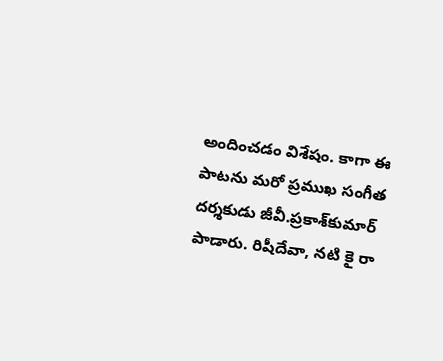అందించడం విశేషం. కాగా ఈ పాటను మరో ప్రముఖ సంగీత దర్శకుడు జీవీ.ప్రకాశ్‌కుమార్‌ పాడారు. రిషీదేవా, నటి కై రా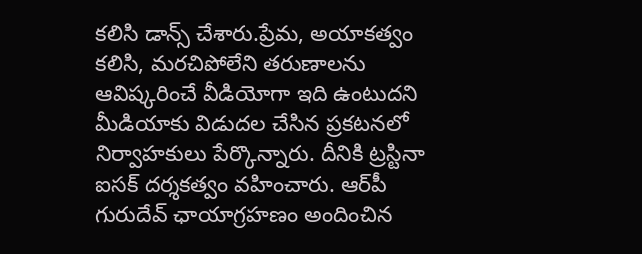కలిసి డాన్స్‌ చేశారు.ప్రేమ, అయాకత్వం కలిసి, మరచిపోలేని తరుణాలను ఆవిష్కరించే వీడియోగా ఇది ఉంటుదని మీడియాకు విడుదల చేసిన ప్రకటనలో నిర్వాహకులు పేర్కొన్నారు. దీనికి ట్రస్టినా ఐసక్‌ దర్శకత్వం వహించారు. ఆర్‌పీ గురుదేవ్‌ ఛాయాగ్రహణం అందించిన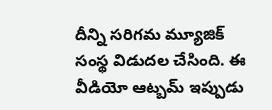దీన్ని సరిగమ మ్యూజిక్‌ సంస్థ విడుదల చేసింది. ఈ వీడియో ఆట్బమ్‌ ఇప్పుడు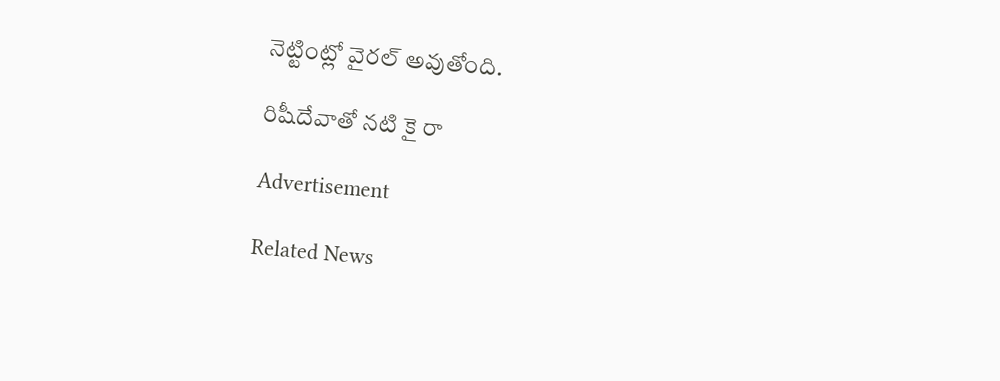నెట్టింట్లో వైరల్‌ అవుతోంది.

రిషీదేవాతో నటి కై రా

Advertisement

Related News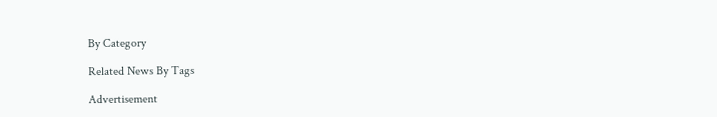By Category

Related News By Tags

Advertisement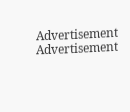Advertisement
Advertisement